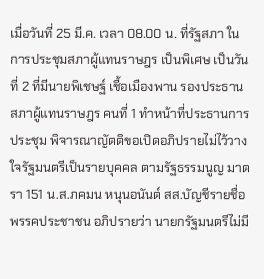เมื่อวันที่ 25 มี.ค. เวลา 08.00 น. ที่รัฐสภา ในการประชุมสภาผู้แทนราษฎร เป็นพิเศษ เป็นวันที่ 2 ที่มีนายพิเชษฐ์ เชื้อเมืองพาน รองประธานสภาผู้แทนราษฎร คนที่ 1 ทำหน้าที่ประธานการประชุม พิจารณาญัตติขอเปิดอภิปรายไม่ไว้วางใจรัฐมนตรีเป็นรายบุคคล ตามรัฐธรรมนูญ มาตรา 151 น.ส.ภคมน หนุนอนันต์ สส.บัญชีรายชื่อ พรรคประชาชน อภิปรายว่า นายกรัฐมนตรีไม่มี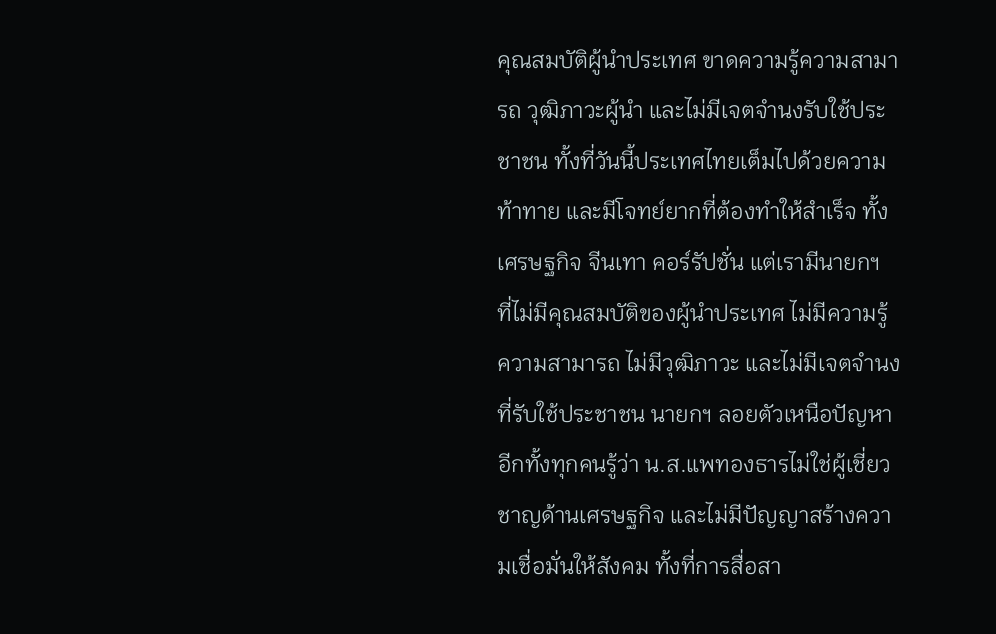คุณสมบัติผู้นำประเทศ ขาดความรู้ความสามารถ วุฒิภาวะผู้นำ และไม่มีเจตจำนงรับใช้ประชาชน ทั้งที่วันนี้ประเทศไทยเต็มไปด้วยความท้าทาย และมีโจทย์ยากที่ต้องทำให้สำเร็จ ทั้งเศรษฐกิจ จีนเทา คอร์รัปชั่น แต่เรามีนายกฯ ที่ไม่มีคุณสมบัติของผู้นำประเทศ ไม่มีความรู้ความสามารถ ไม่มีวุฒิภาวะ และไม่มีเจตจำนงที่รับใช้ประชาชน นายกฯ ลอยตัวเหนือปัญหา อีกทั้งทุกคนรู้ว่า น.ส.แพทองธารไม่ใช่ผู้เชี่ยวชาญด้านเศรษฐกิจ และไม่มีปัญญาสร้างความเชื่อมั่นให้สังคม ทั้งที่การสื่อสา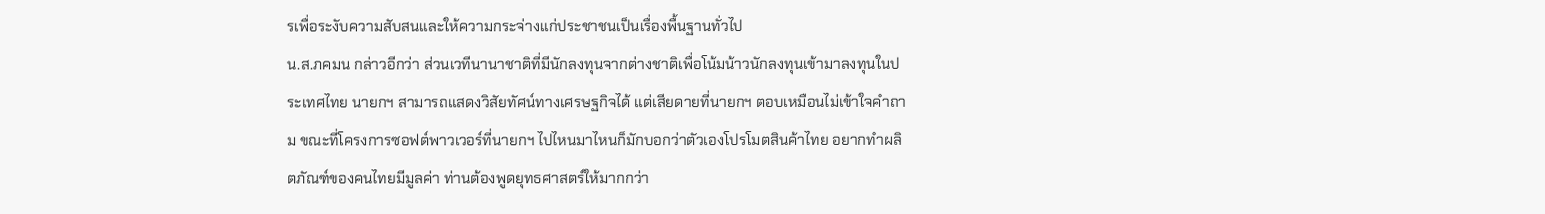รเพื่อระงับความสับสนและให้ความกระจ่างแก่ประชาชนเป็นเรื่องพื้นฐานทั่วไป
น.ส.ภคมน กล่าวอีกว่า ส่วนเวทีนานาชาติที่มีนักลงทุนจากต่างชาติเพื่อโน้มน้าวนักลงทุนเข้ามาลงทุนในประเทศไทย นายกฯ สามารถแสดงวิสัยทัศน์ทางเศรษฐกิจได้ แต่เสียดายที่นายกฯ ตอบเหมือนไม่เข้าใจคำถาม ขณะที่โครงการซอฟต์พาวเวอร์ที่นายกฯ ไปไหนมาไหนก็มักบอกว่าตัวเองโปรโมตสินค้าไทย อยากทำผลิตภัณฑ์ของคนไทยมีมูลค่า ท่านต้องพูดยุทธศาสตร์ให้มากกว่า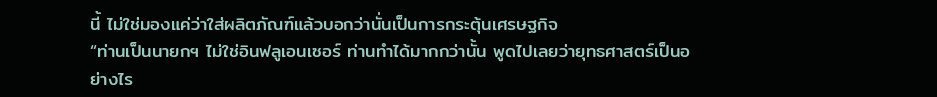นี้ ไม่ใช่มองแค่ว่าใส่ผลิตภัณฑ์แล้วบอกว่านั่นเป็นการกระตุ้นเศรษฐกิจ
“ท่านเป็นนายกฯ ไม่ใช่อินฟลูเอนเซอร์ ท่านทำได้มากกว่านั้น พูดไปเลยว่ายุทธศาสตร์เป็นอย่างไร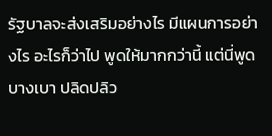รัฐบาลจะส่งเสริมอย่างไร มีแผนการอย่างไร อะไรก็ว่าไป พูดให้มากกว่านี้ แต่นี่พูดบางเบา ปลิดปลิว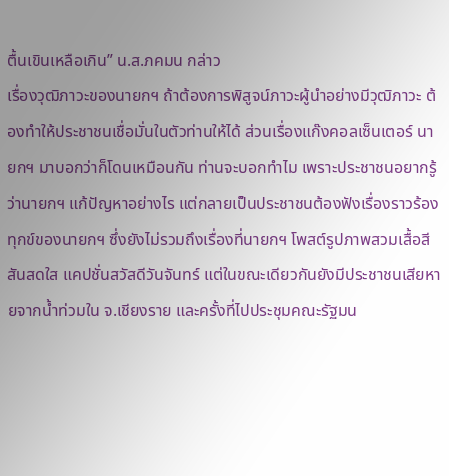ตื้นเขินเหลือเกิน” น.ส.ภคมน กล่าว
เรื่องวุฒิภาวะของนายกฯ ถ้าต้องการพิสูจน์ภาวะผู้นำอย่างมีวุฒิภาวะ ต้องทำให้ประชาชนเชื่อมั่นในตัวท่านให้ได้ ส่วนเรื่องแก๊งคอลเซ็นเตอร์ นายกฯ มาบอกว่าก็โดนเหมือนกัน ท่านจะบอกทำไม เพราะประชาชนอยากรู้ว่านายกฯ แก้ปัญหาอย่างไร แต่กลายเป็นประชาชนต้องฟังเรื่องราวร้องทุกข์ของนายกฯ ซึ่งยังไม่รวมถึงเรื่องที่นายกฯ โพสต์รูปภาพสวมเสื้อสีสันสดใส แคปชั่นสวัสดีวันจันทร์ แต่ในขณะเดียวกันยังมีประชาชนเสียหายจากน้ำท่วมใน จ.เชียงราย และครั้งที่ไปประชุมคณะรัฐมน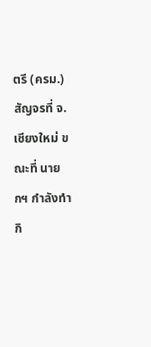ตรี (ครม.) สัญจรที่ จ.เชียงใหม่ ขณะที่ นายกฯ กำลังทำกิ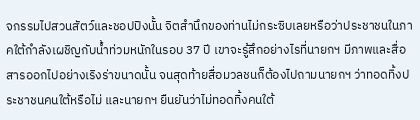จกรรมไปสวนสัตว์และชอปปิงนั้น จิตสำนึกของท่านไม่กระซิบเลยหรือว่าประชาชนในภาคใต้กำลังเผชิญกับน้ำท่วมหนักในรอบ 37 ปี เขาจะรู้สึกอย่างไรที่นายกฯ มีภาพและสื่อสารออกไปอย่างเริงร่าขนาดนั้น จนสุดท้ายสื่อมวลชนก็ต้องไปถามนายกฯ ว่าทอดทิ้งประชาชนคนใต้หรือไม่ และนายกฯ ยืนยันว่าไม่ทอดทิ้งคนใต้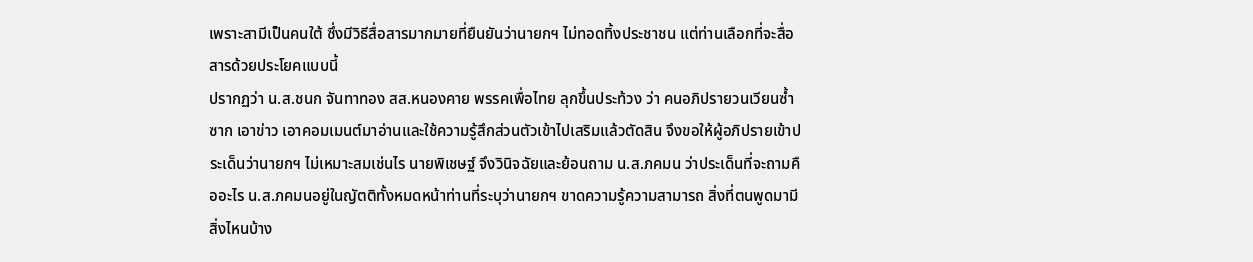เพราะสามีเป็นคนใต้ ซึ่งมีวิธีสื่อสารมากมายที่ยืนยันว่านายกฯ ไม่ทอดทิ้งประชาชน แต่ท่านเลือกที่จะสื่อสารด้วยประโยคแบบนี้
ปรากฏว่า น.ส.ชนก จันทาทอง สส.หนองคาย พรรคเพื่อไทย ลุกขึ้นประท้วง ว่า คนอภิปรายวนเวียนซ้ำซาก เอาข่าว เอาคอมเมนต์มาอ่านและใช้ความรู้สึกส่วนตัวเข้าไปเสริมแล้วตัดสิน จึงขอให้ผู้อภิปรายเข้าประเด็นว่านายกฯ ไม่เหมาะสมเช่นไร นายพิเชษฐ์ จึงวินิจฉัยและย้อนถาม น.ส.ภคมน ว่าประเด็นที่จะถามคืออะไร น.ส.ภคมนอยู่ในญัตติทั้งหมดหน้าท่านที่ระบุว่านายกฯ ขาดความรู้ความสามารถ สิ่งที่ตนพูดมามีสิ่งไหนบ้าง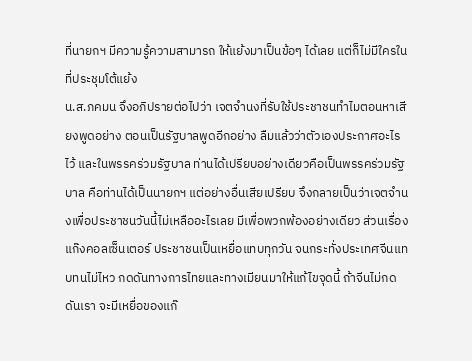ที่นายกฯ มีความรู้ความสามารถ ให้แย้งมาเป็นข้อๆ ได้เลย แต่ก็ไม่มีใครในที่ประชุมโต้แย้ง
น.ส.ภคมน จึงอภิปรายต่อไปว่า เจตจำนงที่รับใช้ประชาชนทำไมตอนหาเสียงพูดอย่าง ตอนเป็นรัฐบาลพูดอีกอย่าง ลืมแล้วว่าตัวเองประกาศอะไรไว้ และในพรรคร่วมรัฐบาล ท่านได้เปรียบอย่างเดียวคือเป็นพรรคร่วมรัฐบาล คือท่านได้เป็นนายกฯ แต่อย่างอื่นเสียเปรียบ จึงกลายเป็นว่าเจตจำนงเพื่อประชาชนวันนี้ไม่เหลืออะไรเลย มีเพื่อพวกพ้องอย่างเดียว ส่วนเรื่องแก๊งคอลเซ็นเตอร์ ประชาชนเป็นเหยื่อแทบทุกวัน จนกระทั่งประเทศจีนแทบทนไม่ไหว กดดันทางการไทยและทางเมียนมาให้แก้ไขจุดนี้ ถ้าจีนไม่กดดันเรา จะมีเหยื่อของแก๊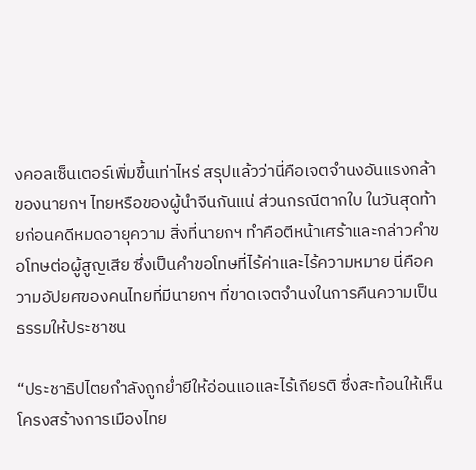งคอลเซ็นเตอร์เพิ่มขึ้นเท่าไหร่ สรุปแล้วว่านี่คือเจตจำนงอันแรงกล้าของนายกฯ ไทยหรือของผู้นำจีนกันแน่ ส่วนกรณีตากใบ ในวันสุดท้ายก่อนคดีหมดอายุความ สิ่งที่นายกฯ ทำคือตีหน้าเศร้าและกล่าวคำขอโทษต่อผู้สูญเสีย ซึ่งเป็นคำขอโทษที่ไร้ค่าและไร้ความหมาย นี่คือความอัปยศของคนไทยที่มีนายกฯ ที่ขาดเจตจำนงในการคืนความเป็นธรรมให้ประชาชน

“ประชาธิปไตยกำลังถูกย่ำยีให้อ่อนแอและไร้เกียรติ ซึ่งสะท้อนให้เห็นโครงสร้างการเมืองไทย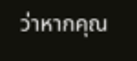ว่าหากคุณ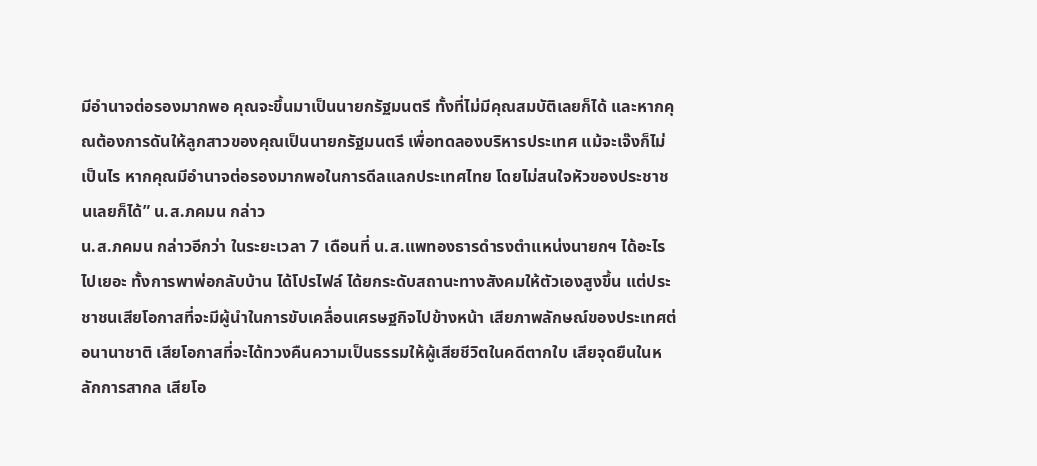มีอำนาจต่อรองมากพอ คุณจะขึ้นมาเป็นนายกรัฐมนตรี ทั้งที่ไม่มีคุณสมบัติเลยก็ได้ และหากคุณต้องการดันให้ลูกสาวของคุณเป็นนายกรัฐมนตรี เพื่อทดลองบริหารประเทศ แม้จะเจ๊งก็ไม่เป็นไร หากคุณมีอำนาจต่อรองมากพอในการดีลแลกประเทศไทย โดยไม่สนใจหัวของประชาชนเลยก็ได้” น.ส.ภคมน กล่าว
น.ส.ภคมน กล่าวอีกว่า ในระยะเวลา 7 เดือนที่ น.ส.แพทองธารดำรงตำแหน่งนายกฯ ได้อะไรไปเยอะ ทั้งการพาพ่อกลับบ้าน ได้โปรไฟล์ ได้ยกระดับสถานะทางสังคมให้ตัวเองสูงขึ้น แต่ประชาชนเสียโอกาสที่จะมีผู้นำในการขับเคลื่อนเศรษฐกิจไปข้างหน้า เสียภาพลักษณ์ของประเทศต่อนานาชาติ เสียโอกาสที่จะได้ทวงคืนความเป็นธรรมให้ผู้เสียชีวิตในคดีตากใบ เสียจุดยืนในหลักการสากล เสียโอ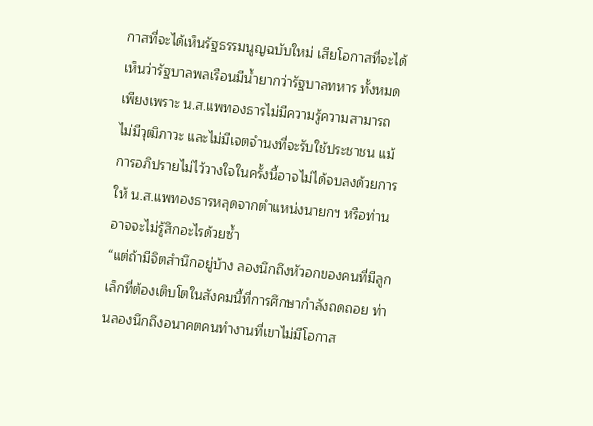กาสที่จะได้เห็นรัฐธรรมนูญฉบับใหม่ เสียโอกาสที่จะได้เห็นว่ารัฐบาลพลเรือนมีน้ำยากว่ารัฐบาลทหาร ทั้งหมดเพียงเพราะ น.ส.แพทองธารไม่มีความรู้ความสามารถ ไม่มีวุฒิภาวะ และไม่มีเจตจำนงที่จะรับใช้ประชาชน แม้การอภิปรายไม่ไว้วางใจในครั้งนี้อาจไม่ได้จบลงด้วยการให้ น.ส.แพทองธารหลุดจากตำแหน่งนายกฯ หรือท่านอาจจะไม่รู้สึกอะไรด้วยซ้ำ
“แต่ถ้ามีจิตสำนึกอยู่บ้าง ลองนึกถึงหัวอกของคนที่มีลูกเล็กที่ต้องเติบโตในสังคมนี้ที่การศึกษากำลังถดถอย ท่านลองนึกถึงอนาคตคนทำงานที่เขาไม่มีโอกาส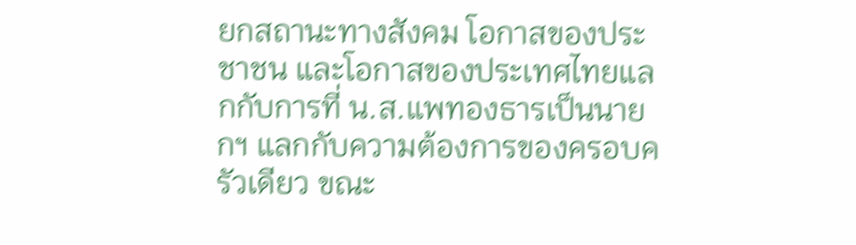ยกสถานะทางสังคม โอกาสของประชาชน และโอกาสของประเทศไทยแลกกับการที่ น.ส.แพทองธารเป็นนายกฯ แลกกับความต้องการของครอบครัวเดียว ขณะ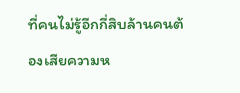ที่คนไม่รู้อีกกี่สิบล้านคนต้องเสียความห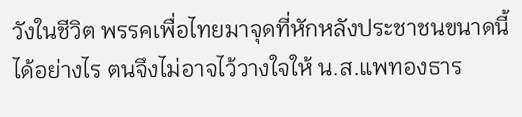วังในชีวิต พรรคเพื่อไทยมาจุดที่หักหลังประชาชนขนาดนี้ได้อย่างไร ตนจึงไม่อาจไว้วางใจให้ น.ส.แพทองธาร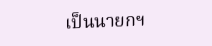เป็นนายกฯ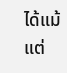ได้แม้แต่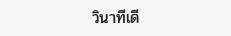วินาทีเดี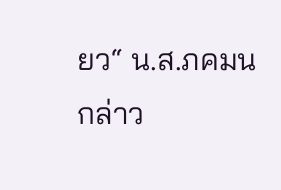ยว“ น.ส.ภคมน กล่าว